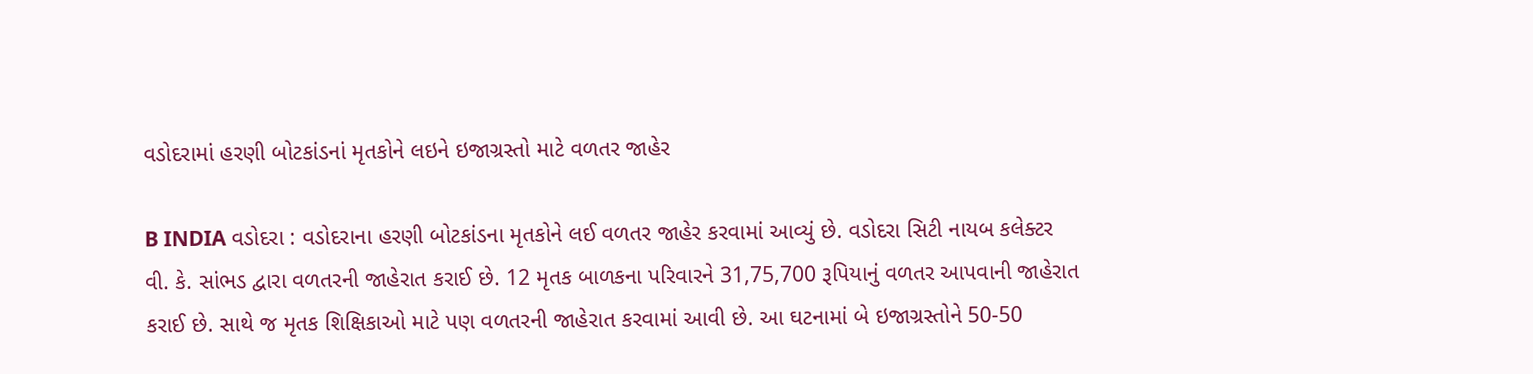વડોદરામાં હરણી બોટકાંડનાં મૃતકોને લઇને ઇજાગ્રસ્તો માટે વળતર જાહેર

B INDIA વડોદરા : વડોદરાના હરણી બોટકાંડના મૃતકોને લઈ વળતર જાહેર કરવામાં આવ્યું છે. વડોદરા સિટી નાયબ કલેક્ટર વી. કે. સાંભડ દ્વારા વળતરની જાહેરાત કરાઈ છે. 12 મૃતક બાળકના પરિવારને 31,75,700 રૂપિયાનું વળતર આપવાની જાહેરાત કરાઈ છે. સાથે જ મૃતક શિક્ષિકાઓ માટે પણ વળતરની જાહેરાત કરવામાં આવી છે. આ ઘટનામાં બે ઇજાગ્રસ્તોને 50-50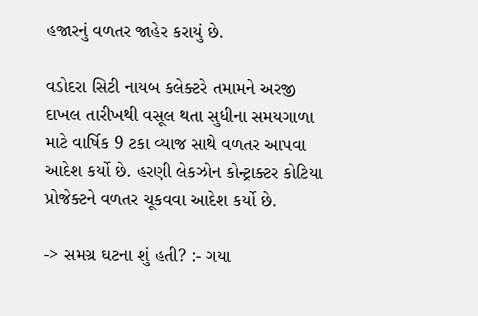હજારનું વળતર જાહેર કરાયું છે.

વડોદરા સિટી નાયબ કલેક્ટરે તમામને અરજી દાખલ તારીખથી વસૂલ થતા સુધીના સમયગાળા માટે વાર્ષિક 9 ટકા વ્યાજ સાથે વળતર આપવા આદેશ કર્યો છે. હરણી લેકઝોન કોન્ટ્રાક્ટર કોટિયા પ્રોજેક્ટને વળતર ચૂકવવા આદેશ કર્યો છે.

-> સમગ્ર ઘટના શું હતી? :- ગયા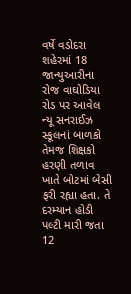વર્ષે વડોદરા શહેરમાં 18 જાન્યુઆરીના રોજ વાઘોડિયા રોડ પર આવેલ ન્યૂ સનરાઈઝ સ્કૂલનાં બાળકો તેમજ શિક્ષકો હરણી તળાવ ખાતે બોટમાં બેસી ફરી રહ્યા હતા. તે દરમ્યાન હોડી પલ્ટી મારી જતા 12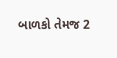બાળકો તેમજ 2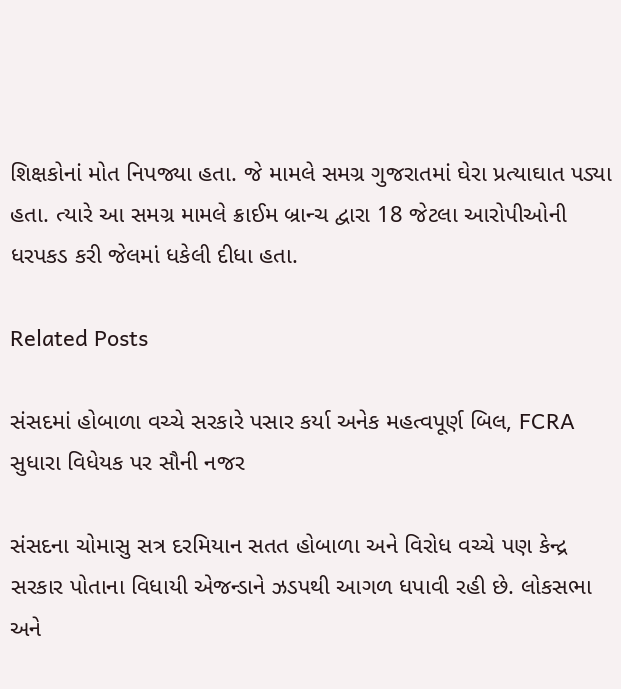શિક્ષકોનાં મોત નિપજ્યા હતા. જે મામલે સમગ્ર ગુજરાતમાં ઘેરા પ્રત્યાઘાત પડ્યા હતા. ત્યારે આ સમગ્ર મામલે ક્રાઈમ બ્રાન્ચ દ્વારા 18 જેટલા આરોપીઓની ધરપકડ કરી જેલમાં ધકેલી દીધા હતા.

Related Posts

સંસદમાં હોબાળા વચ્ચે સરકારે પસાર કર્યા અનેક મહત્વપૂર્ણ બિલ, FCRA સુધારા વિધેયક પર સૌની નજર

સંસદના ચોમાસુ સત્ર દરમિયાન સતત હોબાળા અને વિરોધ વચ્ચે પણ કેન્દ્ર સરકાર પોતાના વિધાયી એજન્ડાને ઝડપથી આગળ ધપાવી રહી છે. લોકસભા અને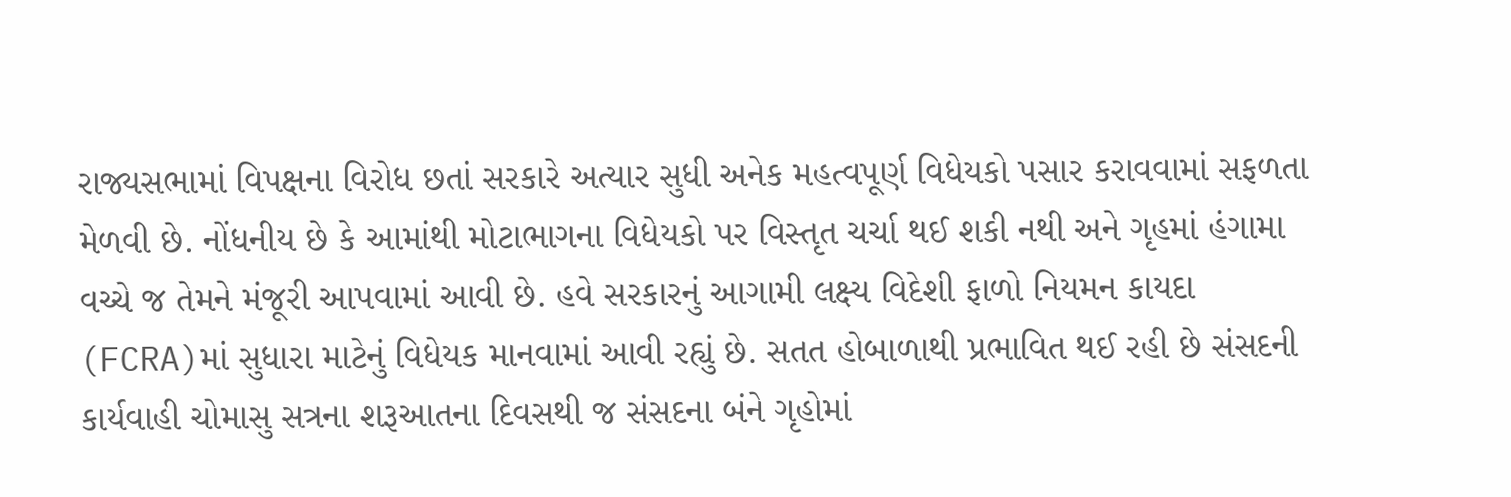રાજ્યસભામાં વિપક્ષના વિરોધ છતાં સરકારે અત્યાર સુધી અનેક મહત્વપૂર્ણ વિધેયકો પસાર કરાવવામાં સફળતા મેળવી છે. નોંધનીય છે કે આમાંથી મોટાભાગના વિધેયકો પર વિસ્તૃત ચર્ચા થઈ શકી નથી અને ગૃહમાં હંગામા વચ્ચે જ તેમને મંજૂરી આપવામાં આવી છે. હવે સરકારનું આગામી લક્ષ્ય વિદેશી ફાળો નિયમન કાયદા (FCRA)માં સુધારા માટેનું વિધેયક માનવામાં આવી રહ્યું છે. સતત હોબાળાથી પ્રભાવિત થઈ રહી છે સંસદની કાર્યવાહી ચોમાસુ સત્રના શરૂઆતના દિવસથી જ સંસદના બંને ગૃહોમાં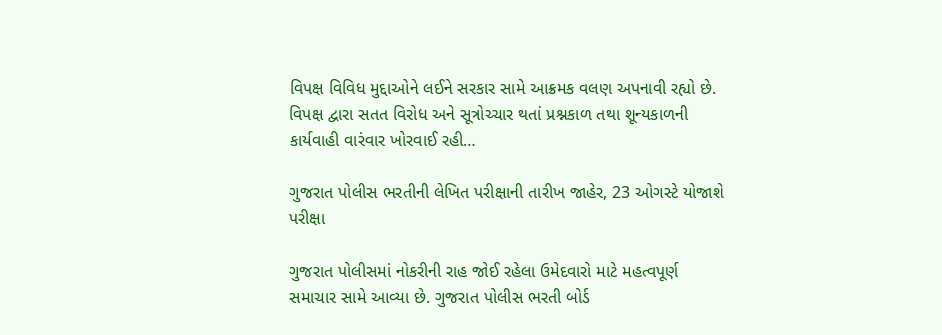વિપક્ષ વિવિધ મુદ્દાઓને લઈને સરકાર સામે આક્રમક વલણ અપનાવી રહ્યો છે. વિપક્ષ દ્વારા સતત વિરોધ અને સૂત્રોચ્ચાર થતાં પ્રશ્નકાળ તથા શૂન્યકાળની કાર્યવાહી વારંવાર ખોરવાઈ રહી…

ગુજરાત પોલીસ ભરતીની લેખિત પરીક્ષાની તારીખ જાહેર, 23 ઓગસ્ટે યોજાશે પરીક્ષા

ગુજરાત પોલીસમાં નોકરીની રાહ જોઈ રહેલા ઉમેદવારો માટે મહત્વપૂર્ણ સમાચાર સામે આવ્યા છે. ગુજરાત પોલીસ ભરતી બોર્ડ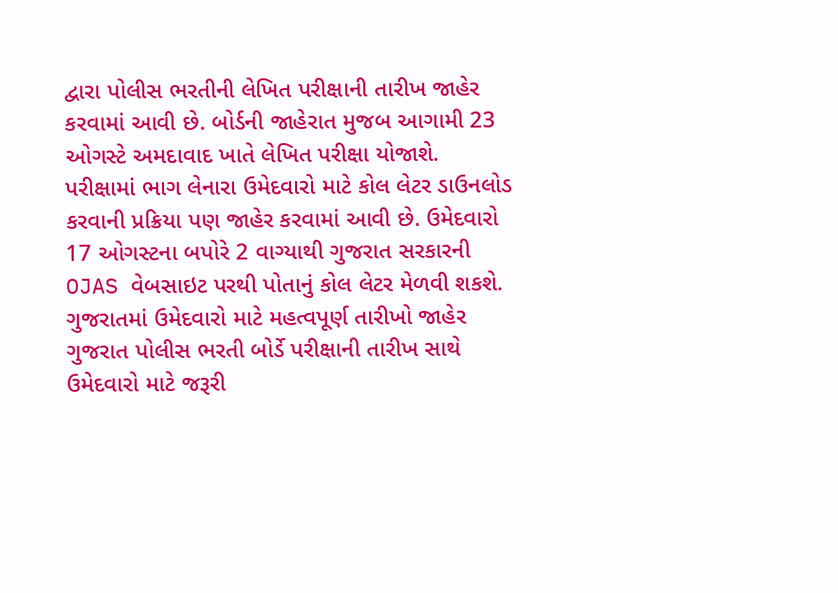દ્વારા પોલીસ ભરતીની લેખિત પરીક્ષાની તારીખ જાહેર કરવામાં આવી છે. બોર્ડની જાહેરાત મુજબ આગામી 23 ઓગસ્ટે અમદાવાદ ખાતે લેખિત પરીક્ષા યોજાશે. પરીક્ષામાં ભાગ લેનારા ઉમેદવારો માટે કોલ લેટર ડાઉનલોડ કરવાની પ્રક્રિયા પણ જાહેર કરવામાં આવી છે. ઉમેદવારો 17 ઓગસ્ટના બપોરે 2 વાગ્યાથી ગુજરાત સરકારની OJAS વેબસાઇટ પરથી પોતાનું કોલ લેટર મેળવી શકશે. ગુજરાતમાં ઉમેદવારો માટે મહત્વપૂર્ણ તારીખો જાહેર ગુજરાત પોલીસ ભરતી બોર્ડે પરીક્ષાની તારીખ સાથે ઉમેદવારો માટે જરૂરી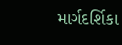માર્ગદર્શિકા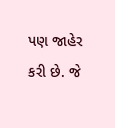પણ જાહેર કરી છે. જે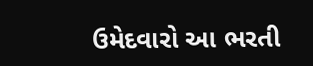ઉમેદવારો આ ભરતી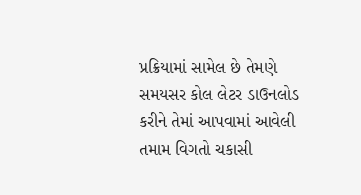પ્રક્રિયામાં સામેલ છે તેમણે સમયસર કોલ લેટર ડાઉનલોડ કરીને તેમાં આપવામાં આવેલી તમામ વિગતો ચકાસી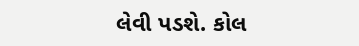લેવી પડશે. કોલ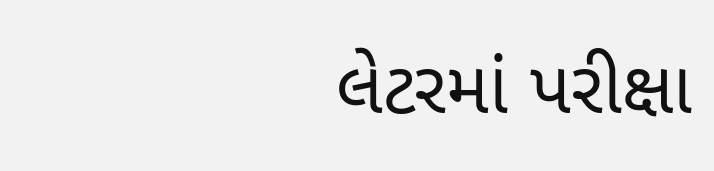લેટરમાં પરીક્ષા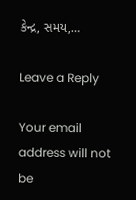કેન્દ્ર, સમય,…

Leave a Reply

Your email address will not be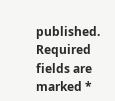published. Required fields are marked *